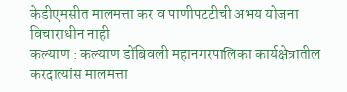केडीएमसीत मालमत्ता कर व पाणीपटटीची अभय योजना विचाराधीन नाही
कल्याण : कल्याण डोंबिवली महानगरपालिका कार्यक्षेत्रातील करदात्यांस मालमत्ता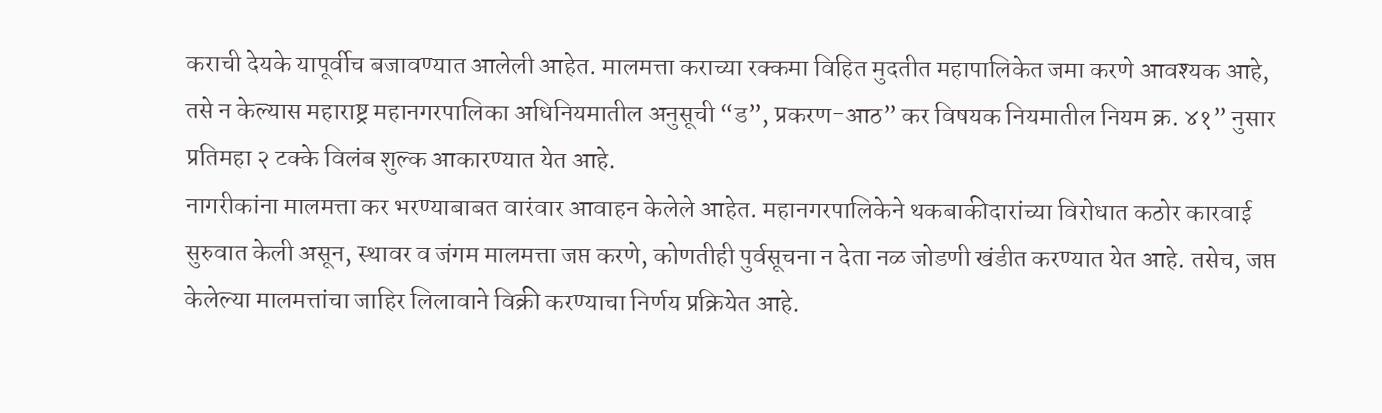कराची देयके यापूर्वीच बजावण्यात आलेली आहेत. मालमत्ता कराच्या रक्कमा विहित मुदतीत महापालिकेत जमा करणे आवश्यक आहे, तसे न केल्यास महाराष्ट्र महानगरपालिका अधिनियमातील अनुसूची “ड”, प्रकरण-आठ” कर विषयक नियमातील नियम क्र. ४१” नुसार प्रतिमहा २ टक्के विलंब शुल्क आकारण्यात येत आहे.
नागरीकांना मालमत्ता कर भरण्याबाबत वारंवार आवाहन केलेले आहेत. महानगरपालिकेने थकबाकीदारांच्या विरोधात कठोर कारवाई सुरुवात केली असून, स्थावर व जंगम मालमत्ता जप्त करणे, कोणतीही पुर्वसूचना न देता नळ जोडणी खंडीत करण्यात येत आहे. तसेच, जप्त केलेल्या मालमत्तांचा जाहिर लिलावाने विक्री करण्याचा निर्णय प्रक्रियेत आहे.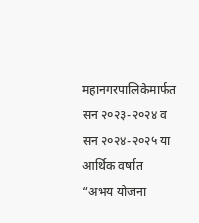महानगरपालिकेमार्फत सन २०२३-२०२४ व सन २०२४-२०२५ या आर्थिक वर्षात “अभय योजना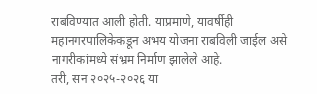राबविण्यात आली होती. याप्रमाणे, यावर्षीही महानगरपालिकेकडून अभय योजना राबविली जाईल असे नागरीकांमध्ये संभ्रम निर्माण झालेले आहे.
तरी, सन २०२५-२०२६ या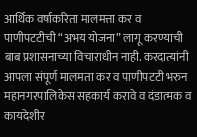आर्थिक वर्षाकरिता मालमत्ता कर व पाणीपटटीची “अभय योजना” लागू करण्याची बाब प्रशासनाच्या विचाराधीन नाही. करदात्यांनी आपला संपूर्ण मालमता कर व पाणीपटटी भरुन महानगरपालिकेस सहकार्य करावे व दंडात्मक व कायदेशीर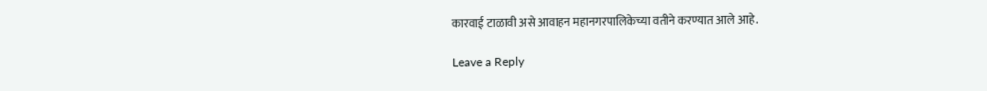कारवाई टाळावी असे आवाहन महानगरपालिकेच्या वतीने करण्यात आले आहे.

Leave a Reply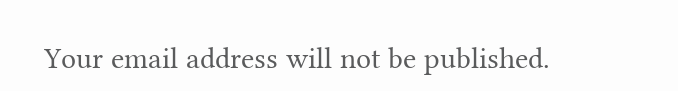Your email address will not be published.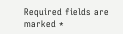Required fields are marked *